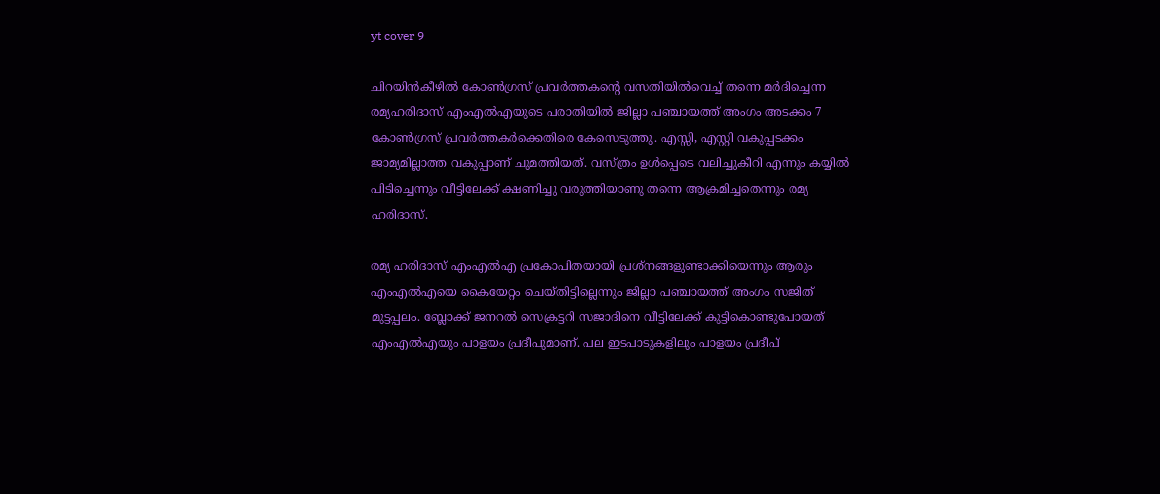yt cover 9

ചിറയിന്‍കീഴില്‍ കോണ്‍ഗ്രസ് പ്രവര്‍ത്തകന്റെ വസതിയില്‍വെച്ച് തന്നെ മര്‍ദിച്ചെന്ന രമ്യഹരിദാസ് എംഎല്‍എയുടെ പരാതിയില്‍ ജില്ലാ പഞ്ചായത്ത് അംഗം അടക്കം 7 കോണ്‍ഗ്രസ് പ്രവര്‍ത്തകര്‍ക്കെതിരെ കേസെടുത്തു. എസ്സി, എസ്റ്റി വകുപ്പടക്കം ജാമ്യമില്ലാത്ത വകുപ്പാണ് ചുമത്തിയത്. വസ്ത്രം ഉള്‍പ്പെടെ വലിച്ചുകീറി എന്നും കയ്യില്‍ പിടിച്ചെന്നും വീട്ടിലേക്ക് ക്ഷണിച്ചു വരുത്തിയാണു തന്നെ ആക്രമിച്ചതെന്നും രമ്യ ഹരിദാസ്.

രമ്യ ഹരിദാസ് എംഎല്‍എ പ്രകോപിതയായി പ്രശ്‌നങ്ങളുണ്ടാക്കിയെന്നും ആരും എംഎല്‍എയെ കൈയേറ്റം ചെയ്തിട്ടില്ലെന്നും ജില്ലാ പഞ്ചായത്ത് അംഗം സജിത് മുട്ടപ്പലം. ബ്ലോക്ക് ജനറല്‍ സെക്രട്ടറി സജാദിനെ വീട്ടിലേക്ക് കുട്ടികൊണ്ടുപോയത് എംഎല്‍എയും പാളയം പ്രദീപുമാണ്. പല ഇടപാടുകളിലും പാളയം പ്രദീപ്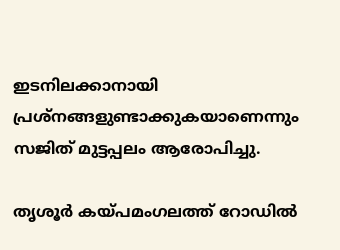ഇടനിലക്കാനായി പ്രശ്‌നങ്ങളുണ്ടാക്കുകയാണെന്നും സജിത് മുട്ടപ്പലം ആരോപിച്ചു.

തൃശൂര്‍ കയ്പമംഗലത്ത് റോഡില്‍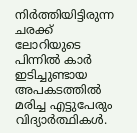നിര്‍ത്തിയിട്ടിരുന്ന ചരക്ക് ലോറിയുടെ പിന്നില്‍ കാര്‍ ഇടിച്ചുണ്ടായ അപകടത്തില്‍ മരിച്ച എട്ടുപേരും വിദ്യാര്‍ത്ഥികള്‍.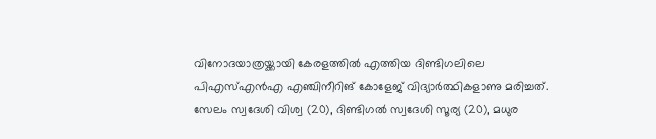വിനോദയാത്രയ്ക്കായി കേരളത്തില്‍ എത്തിയ ദിണ്ടിഗലിലെ പിഎസ്എന്‍എ എഞ്ചിനീറിങ് കോളേജ് വിദ്യാര്‍ത്ഥികളാണു മരിച്ചത്. സേലം സ്വദേശി വിശ്വ (20), ദിണ്ടിഗല്‍ സ്വദേശി സൂര്യ (20), മധുര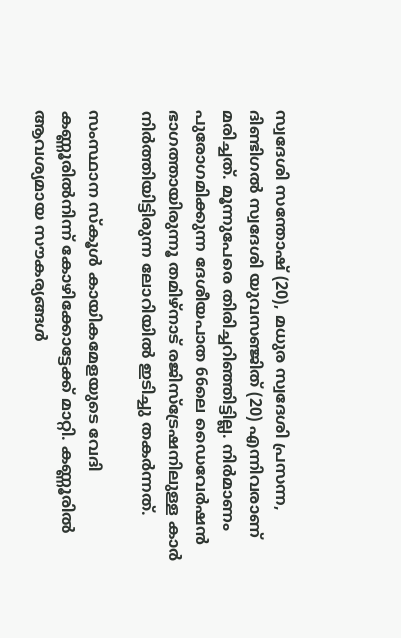സ്വദേശി സന്തോഷ് (20), മധുര സ്വദേശി പ്രസന്ന, ദിണ്ടിഗല്‍ സ്വദേശി യുവസഞ്ജിത് (20) എന്നിവരാണ് മരിച്ചത്. മൂന്നുപേരെ തിരിച്ചറിഞ്ഞിട്ടില്ല. നിര്‍മാണം പുരോഗമിക്കുന്ന ദേശീയപാത 66ലെ ഡൈവേര്‍ഷന്‍ ഭാഗത്തായിരുന്നൂ തമിഴ്നാട് രജിസ്ട്രേഷനിലുള്ള കാര്‍ നിര്‍ത്തിയിട്ടിരുന്ന ലോറിയില്‍ ഇടിച്ചു തകര്‍ന്നത്.

സംസ്ഥാന സ്‌കൂള്‍ കായികമേളയുടെ വേദി കണ്ണൂരില്‍നിന്ന് കോഴിക്കോട്ടേക്ക് മാറ്റി. കണ്ണൂരില്‍ ആവശ്യമായ സൗകര്യങ്ങള്‍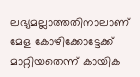ലഭ്യമല്ലാത്തതിനാലാണ് മേള കോഴിക്കോട്ടേക്ക് മാറ്റിയതെന്ന് കായിക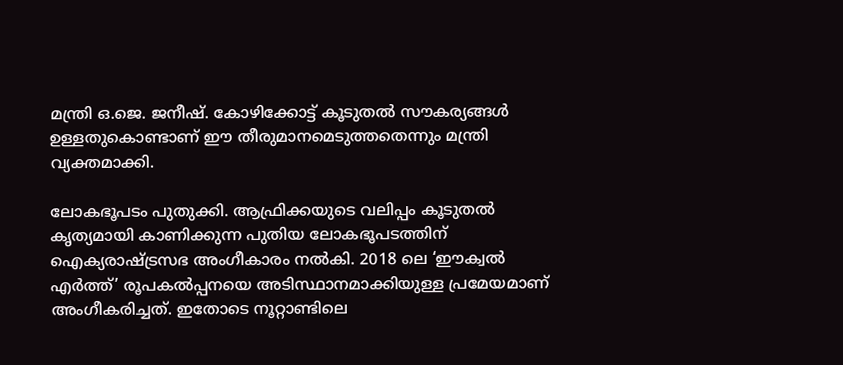മന്ത്രി ഒ.ജെ. ജനീഷ്. കോഴിക്കോട്ട് കൂടുതല്‍ സൗകര്യങ്ങള്‍ ഉള്ളതുകൊണ്ടാണ് ഈ തീരുമാനമെടുത്തതെന്നും മന്ത്രി വ്യക്തമാക്കി.

ലോകഭൂപടം പുതുക്കി. ആഫ്രിക്കയുടെ വലിപ്പം കൂടുതല്‍ കൃത്യമായി കാണിക്കുന്ന പുതിയ ലോകഭൂപടത്തിന് ഐക്യരാഷ്ട്രസഭ അംഗീകാരം നല്‍കി. 2018 ലെ ‘ഈക്വല്‍ എര്‍ത്ത്’ രൂപകല്‍പ്പനയെ അടിസ്ഥാനമാക്കിയുള്ള പ്രമേയമാണ് അംഗീകരിച്ചത്. ഇതോടെ നൂറ്റാണ്ടിലെ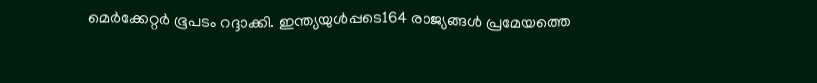മെര്‍ക്കേറ്റര്‍ ഭൂപടം റദ്ദാക്കി. ഇന്ത്യയുള്‍പ്പടെ164 രാജ്യങ്ങള്‍ പ്രമേയത്തെ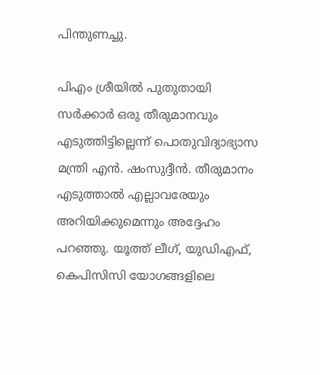പിന്തുണച്ചു.

പിഎം ശ്രീയില്‍ പുതുതായി സര്‍ക്കാര്‍ ഒരു തീരുമാനവും എടുത്തിട്ടില്ലെന്ന് പൊതുവിദ്യാഭ്യാസ മന്ത്രി എന്‍. ഷംസുദ്ദീന്‍. തീരുമാനം എടുത്താല്‍ എല്ലാവരേയും അറിയിക്കുമെന്നും അദ്ദേഹം പറഞ്ഞു. യൂത്ത് ലീഗ്, യുഡിഎഫ്, കെപിസിസി യോഗങ്ങളിലെ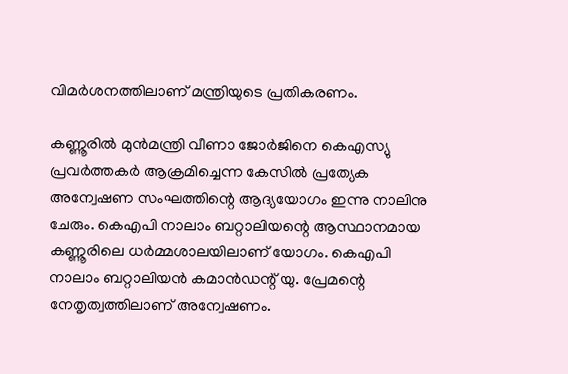വിമര്‍ശനത്തിലാണ് മന്ത്രിയുടെ പ്രതികരണം.

കണ്ണൂരില്‍ മുന്‍മന്ത്രി വീണാ ജോര്‍ജിനെ കെഎസ്യു പ്രവര്‍ത്തകര്‍ ആക്രമിച്ചെന്ന കേസില്‍ പ്രത്യേക അന്വേഷണ സംഘത്തിന്റെ ആദ്യയോഗം ഇന്നു നാലിനു ചേരും. കെഎപി നാലാം ബറ്റാലിയന്റെ ആസ്ഥാനമായ കണ്ണൂരിലെ ധര്‍മ്മശാലയിലാണ് യോഗം. കെഎപി നാലാം ബറ്റാലിയന്‍ കമാന്‍ഡന്റ് യു. പ്രേമന്റെ നേതൃത്വത്തിലാണ് അന്വേഷണം.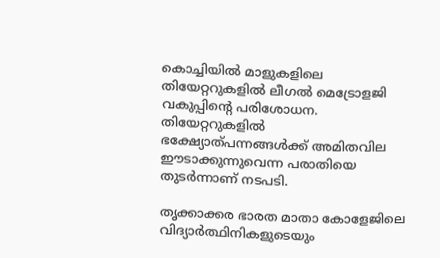കൊച്ചിയില്‍ മാളുകളിലെ തിയേറ്ററുകളില്‍ ലീഗല്‍ മെട്രോളജി വകുപ്പിന്റെ പരിശോധന. തിയേറ്ററുകളില്‍ ഭക്ഷ്യോത്പന്നങ്ങള്‍ക്ക് അമിതവില ഈടാക്കുന്നുവെന്ന പരാതിയെ തുടര്‍ന്നാണ് നടപടി.

തൃക്കാക്കര ഭാരത മാതാ കോളേജിലെ വിദ്യാര്‍ത്ഥിനികളുടെയും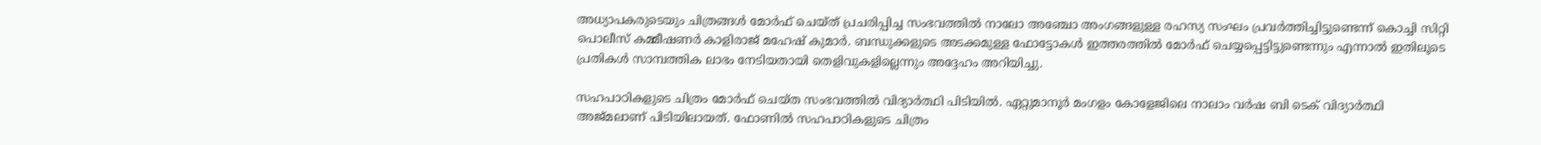അധ്യാപകരുടെയും ചിത്രങ്ങള്‍ മോര്‍ഫ് ചെയ്ത് പ്രചരിപ്പിച്ച സംഭവത്തില്‍ നാലോ അഞ്ചോ അംഗങ്ങളുള്ള രഹസ്യ സംഘം പ്രവര്‍ത്തിച്ചിട്ടുണ്ടെന്ന് കൊച്ചി സിറ്റി പൊലീസ് കമ്മീഷണര്‍ കാളിരാജ് മഹേഷ് കുമാര്‍. ബന്ധുക്കളുടെ അടക്കമുള്ള ഫോട്ടോകള്‍ ഇത്തരത്തില്‍ മോര്‍ഫ് ചെയ്യപ്പെട്ടിട്ടുണ്ടെന്നും എന്നാല്‍ ഇതിലൂടെ പ്രതികള്‍ സാമ്പത്തിക ലാഭം നേടിയതായി തെളിവുകളില്ലെന്നും അദ്ദേഹം അറിയിച്ചു.

സഹപാഠികളുടെ ചിത്രം മോര്‍ഫ് ചെയ്ത സംഭവത്തില്‍ വിദ്യാര്‍ത്ഥി പിടിയില്‍. ഏറ്റുമാനൂര്‍ മംഗളം കോളേജിലെ നാലാം വര്‍ഷ ബി ടെക് വിദ്യാര്‍ത്ഥി അജ്മലാണ് പിടിയിലായത്. ഫോണില്‍ സഹപാഠികളുടെ ചിത്രം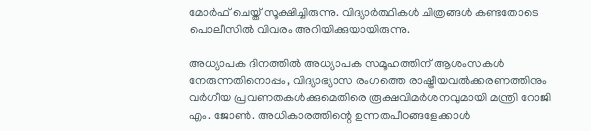മോര്‍ഫ് ചെയ്ത് സൂക്ഷിച്ചിരുന്നു. വിദ്യാര്‍ത്ഥികള്‍ ചിത്രങ്ങള്‍ കണ്ടതോടെ പൊലീസില്‍ വിവരം അറിയിക്കുയായിരുന്നു.

അധ്യാപക ദിനത്തില്‍ അധ്യാപക സമൂഹത്തിന് ആശംസകള്‍ നേരുന്നതിനൊപ്പം, വിദ്യാഭ്യാസ രംഗത്തെ രാഷ്ട്രീയവല്‍ക്കരണത്തിനും വര്‍ഗീയ പ്രവണതകള്‍ക്കുമെതിരെ രൂക്ഷവിമര്‍ശനവുമായി മന്ത്രി റോജി എം. ജോണ്‍. അധികാരത്തിന്റെ ഉന്നതപീഠങ്ങളേക്കാള്‍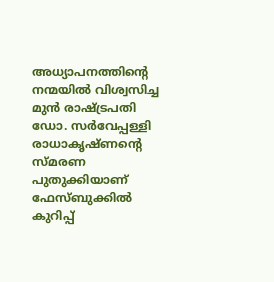അധ്യാപനത്തിന്റെ നന്മയില്‍ വിശ്വസിച്ച മുന്‍ രാഷ്ട്രപതി ഡോ. സര്‍വേപ്പള്ളി രാധാകൃഷ്ണന്റെ സ്മരണ പുതുക്കിയാണ് ഫേസ്ബുക്കില്‍ കുറിപ്പ്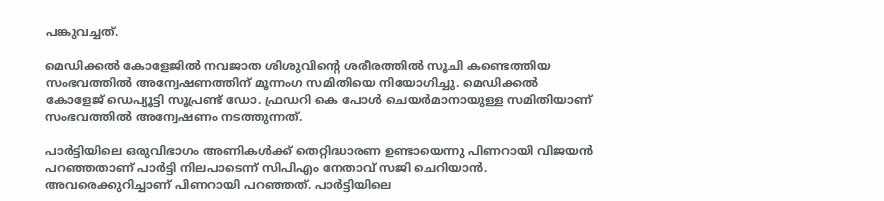പങ്കുവച്ചത്.

മെഡിക്കല്‍ കോളേജില്‍ നവജാത ശിശുവിന്റെ ശരീരത്തില്‍ സൂചി കണ്ടെത്തിയ സംഭവത്തില്‍ അന്വേഷണത്തിന് മൂന്നംഗ സമിതിയെ നിയോഗിച്ചു. മെഡിക്കല്‍ കോളേജ് ഡെപ്യൂട്ടി സൂപ്രണ്ട് ഡോ. ഫ്രഡറി കെ പോള്‍ ചെയര്‍മാനായുള്ള സമിതിയാണ് സംഭവത്തില്‍ അന്വേഷണം നടത്തുന്നത്.

പാര്‍ട്ടിയിലെ ഒരുവിഭാഗം അണികള്‍ക്ക് തെറ്റിദ്ധാരണ ഉണ്ടായെന്നു പിണറായി വിജയന്‍ പറഞ്ഞതാണ് പാര്‍ട്ടി നിലപാടെന്ന് സിപിഎം നേതാവ് സജി ചെറിയാന്‍. അവരെക്കുറിച്ചാണ് പിണറായി പറഞ്ഞത്. പാര്‍ട്ടിയിലെ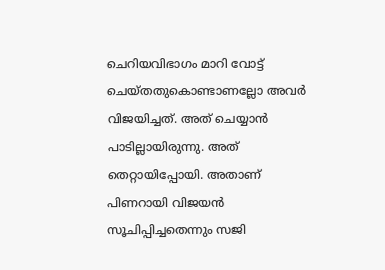ചെറിയവിഭാഗം മാറി വോട്ട് ചെയ്തതുകൊണ്ടാണല്ലോ അവര്‍ വിജയിച്ചത്. അത് ചെയ്യാന്‍ പാടില്ലായിരുന്നു. അത് തെറ്റായിപ്പോയി. അതാണ് പിണറായി വിജയന്‍ സൂചിപ്പിച്ചതെന്നും സജി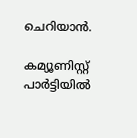ചെറിയാന്‍.

കമ്യൂണിസ്റ്റ് പാര്‍ട്ടിയില്‍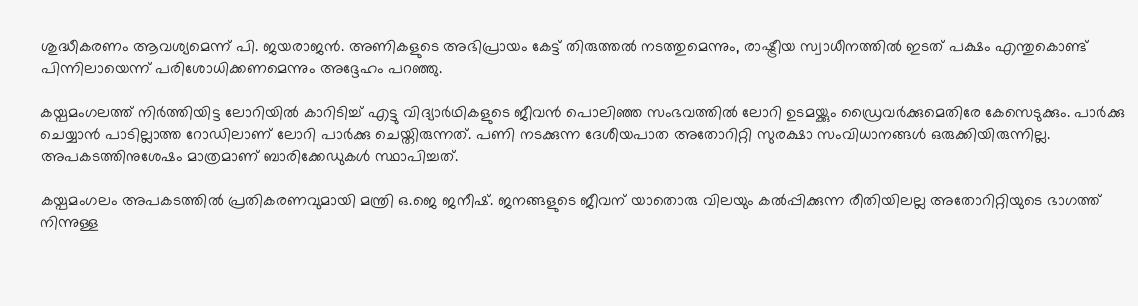ശുദ്ധീകരണം ആവശ്യമെന്ന് പി. ജയരാജന്‍. അണികളുടെ അഭിപ്രായം കേട്ട് തിരുത്തല്‍ നടത്തുമെന്നും, രാഷ്ട്രീയ സ്വാധീനത്തില്‍ ഇടത് പക്ഷം എന്തുകൊണ്ട് പിന്നിലായെന്ന് പരിശോധിക്കണമെന്നും അദ്ദേഹം പറഞ്ഞു.

കയ്പമംഗലത്ത് നിര്‍ത്തിയിട്ട ലോറിയില്‍ കാറിടിച്ച് എട്ടു വിദ്യാര്‍ഥികളുടെ ജീവന്‍ പൊലിഞ്ഞ സംഭവത്തില്‍ ലോറി ഉടമയ്ക്കും ഡ്രൈവര്‍ക്കുമെതിരേ കേസെടുക്കും. പാര്‍ക്കു ചെയ്യാന്‍ പാടില്ലാത്ത റോഡിലാണ് ലോറി പാര്‍ക്കു ചെയ്തിരുന്നത്. പണി നടക്കുന്ന ദേശീയപാത അതോറിറ്റി സുരക്ഷാ സംവിധാനങ്ങള്‍ ഒരുക്കിയിരുന്നില്ല. അപകടത്തിനുശേഷം മാത്രമാണ് ബാരിക്കേഡുകള്‍ സ്ഥാപിച്ചത്.

കയ്പമംഗലം അപകടത്തില്‍ പ്രതികരണവുമായി മന്ത്രി ഒ.ജെ ജനീഷ്. ജനങ്ങളുടെ ജീവന് യാതൊരു വിലയും കല്‍പ്പിക്കുന്ന രീതിയിലല്ല അതോറിറ്റിയുടെ ഭാഗത്ത് നിന്നുള്ള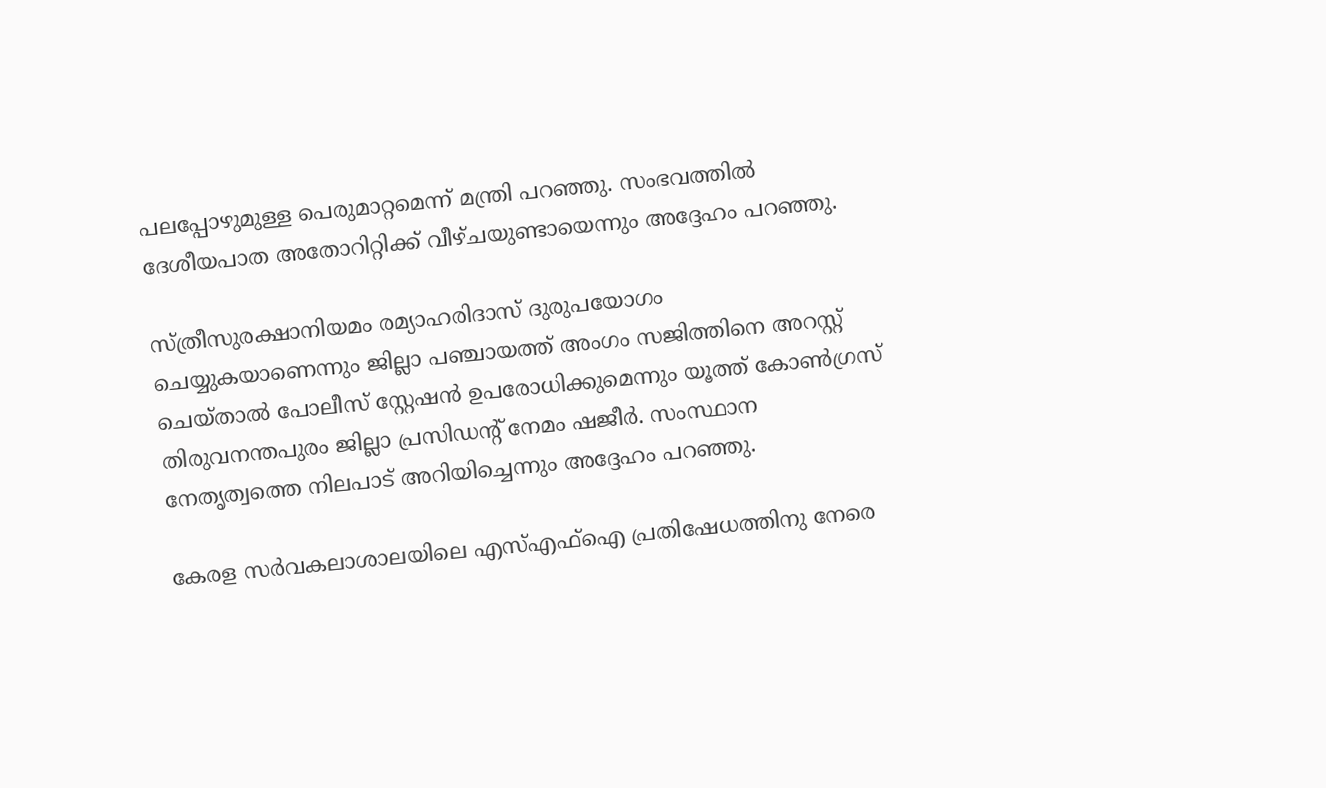പലപ്പോഴുമുള്ള പെരുമാറ്റമെന്ന് മന്ത്രി പറഞ്ഞു. സംഭവത്തില്‍ ദേശീയപാത അതോറിറ്റിക്ക് വീഴ്ചയുണ്ടായെന്നും അദ്ദേഹം പറഞ്ഞു.

സ്ത്രീസുരക്ഷാനിയമം രമ്യാഹരിദാസ് ദുരുപയോഗം ചെയ്യുകയാണെന്നും ജില്ലാ പഞ്ചായത്ത് അംഗം സജിത്തിനെ അറസ്റ്റ് ചെയ്താല്‍ പോലീസ് സ്റ്റേഷന്‍ ഉപരോധിക്കുമെന്നും യൂത്ത് കോണ്‍ഗ്രസ് തിരുവനന്തപുരം ജില്ലാ പ്രസിഡന്റ് നേമം ഷജീര്‍. സംസ്ഥാന നേതൃത്വത്തെ നിലപാട് അറിയിച്ചെന്നും അദ്ദേഹം പറഞ്ഞു.

കേരള സര്‍വകലാശാലയിലെ എസ്എഫ്ഐ പ്രതിഷേധത്തിനു നേരെ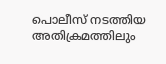പൊലീസ് നടത്തിയ അതിക്രമത്തിലും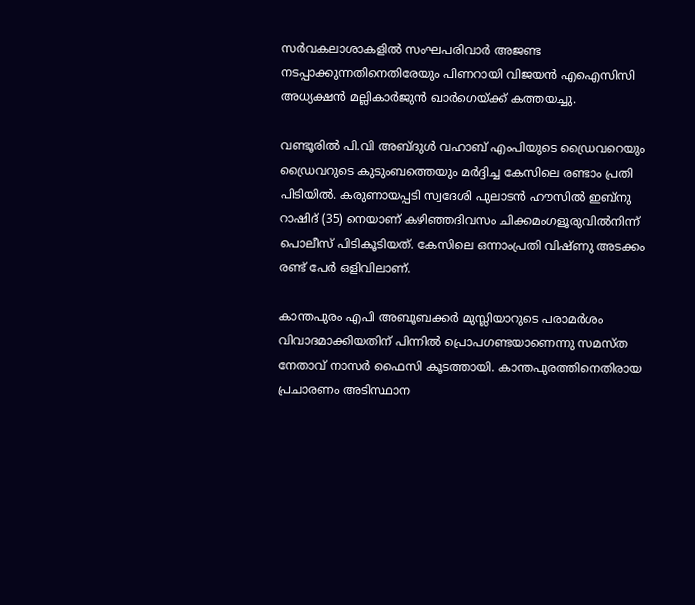സര്‍വകലാശാകളില്‍ സംഘപരിവാര്‍ അജണ്ട നടപ്പാക്കുന്നതിനെതിരേയും പിണറായി വിജയന്‍ എഐസിസി അധ്യക്ഷന്‍ മല്ലികാര്‍ജുന്‍ ഖാര്‍ഗെയ്ക്ക് കത്തയച്ചു.

വണ്ടൂരില്‍ പി.വി അബ്ദുള്‍ വഹാബ് എംപിയുടെ ഡ്രൈവറെയും ഡ്രൈവറുടെ കുടുംബത്തെയും മര്‍ദ്ദിച്ച കേസിലെ രണ്ടാം പ്രതി പിടിയില്‍. കരുണായപ്പടി സ്വദേശി പുലാടന്‍ ഹൗസില്‍ ഇബ്‌നു റാഷിദ് (35) നെയാണ് കഴിഞ്ഞദിവസം ചിക്കമംഗളൂരുവില്‍നിന്ന് പൊലീസ് പിടികൂടിയത്. കേസിലെ ഒന്നാംപ്രതി വിഷ്ണു അടക്കം രണ്ട് പേര്‍ ഒളിവിലാണ്.

കാന്തപുരം എപി അബൂബക്കര്‍ മുസ്ലിയാറുടെ പരാമര്‍ശം വിവാദമാക്കിയതിന് പിന്നില്‍ പ്രൊപഗണ്ടയാണെന്നു സമസ്ത നേതാവ് നാസര്‍ ഫൈസി കൂടത്തായി. കാന്തപുരത്തിനെതിരായ പ്രചാരണം അടിസ്ഥാന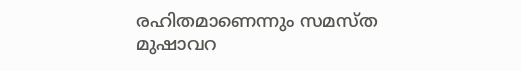രഹിതമാണെന്നും സമസ്ത മുഷാവറ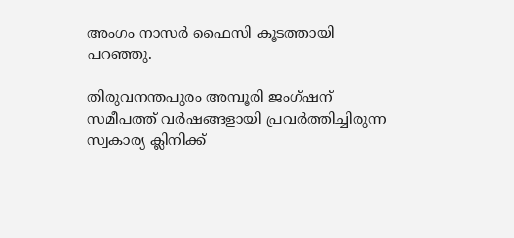അംഗം നാസര്‍ ഫൈസി കൂടത്തായി പറഞ്ഞു.

തിരുവനന്തപുരം അമ്പൂരി ജംഗ്ഷന് സമീപത്ത് വര്‍ഷങ്ങളായി പ്രവര്‍ത്തിച്ചിരുന്ന സ്വകാര്യ ക്ലിനിക്ക്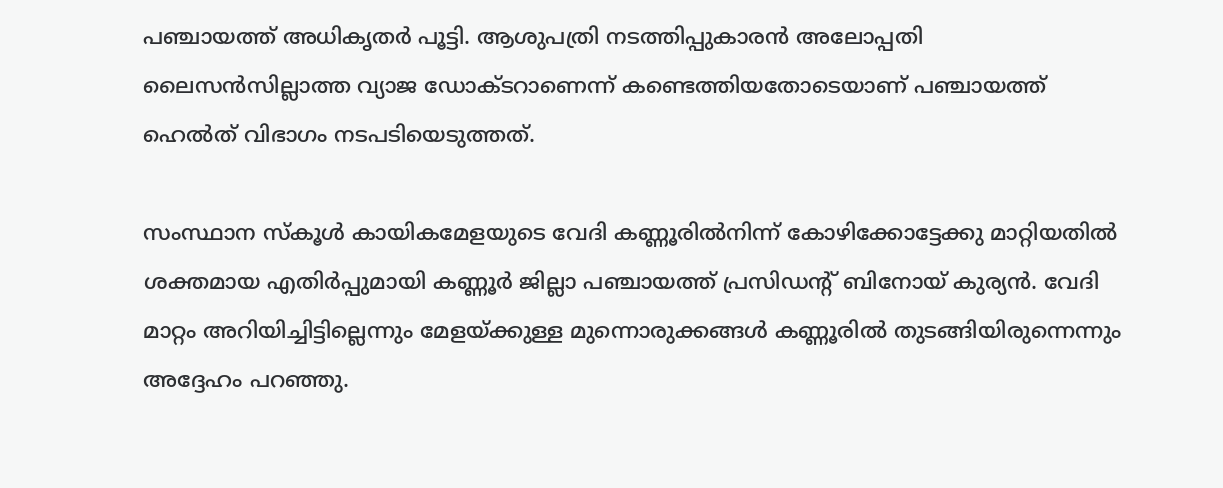പഞ്ചായത്ത് അധികൃതര്‍ പൂട്ടി. ആശുപത്രി നടത്തിപ്പുകാരന്‍ അലോപ്പതി ലൈസന്‍സില്ലാത്ത വ്യാജ ഡോക്ടറാണെന്ന് കണ്ടെത്തിയതോടെയാണ് പഞ്ചായത്ത് ഹെല്‍ത് വിഭാഗം നടപടിയെടുത്തത്.

സംസ്ഥാന സ്‌കൂള്‍ കായികമേളയുടെ വേദി കണ്ണൂരില്‍നിന്ന് കോഴിക്കോട്ടേക്കു മാറ്റിയതില്‍ ശക്തമായ എതിര്‍പ്പുമായി കണ്ണൂര്‍ ജില്ലാ പഞ്ചായത്ത് പ്രസിഡന്റ് ബിനോയ് കുര്യന്‍. വേദി മാറ്റം അറിയിച്ചിട്ടില്ലെന്നും മേളയ്ക്കുള്ള മുന്നൊരുക്കങ്ങള്‍ കണ്ണൂരില്‍ തുടങ്ങിയിരുന്നെന്നും അദ്ദേഹം പറഞ്ഞു.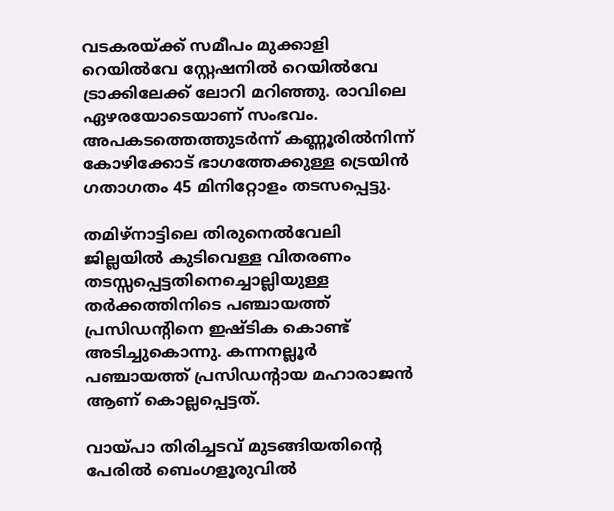വടകരയ്ക്ക് സമീപം മുക്കാളി റെയില്‍വേ സ്റ്റേഷനില്‍ റെയില്‍വേ ട്രാക്കിലേക്ക് ലോറി മറിഞ്ഞു. രാവിലെ ഏഴരയോടെയാണ് സംഭവം. അപകടത്തെത്തുടര്‍ന്ന് കണ്ണൂരില്‍നിന്ന് കോഴിക്കോട് ഭാഗത്തേക്കുള്ള ട്രെയിന്‍ ഗതാഗതം 45 മിനിറ്റോളം തടസപ്പെട്ടു.

തമിഴ്‌നാട്ടിലെ തിരുനെല്‍വേലി ജില്ലയില്‍ കുടിവെള്ള വിതരണം തടസ്സപ്പെട്ടതിനെച്ചൊല്ലിയുള്ള തര്‍ക്കത്തിനിടെ പഞ്ചായത്ത് പ്രസിഡന്റിനെ ഇഷ്ടിക കൊണ്ട് അടിച്ചുകൊന്നു. കന്നനല്ലൂര്‍ പഞ്ചായത്ത് പ്രസിഡന്റായ മഹാരാജന്‍ ആണ് കൊല്ലപ്പെട്ടത്.

വായ്പാ തിരിച്ചടവ് മുടങ്ങിയതിന്റെ പേരില്‍ ബെംഗളൂരുവില്‍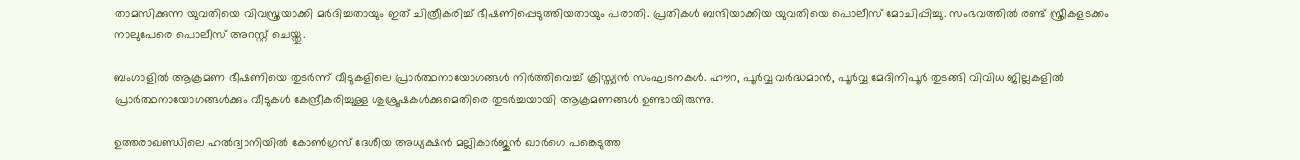താമസിക്കുന്ന യുവതിയെ വിവസ്ത്രയാക്കി മര്‍ദിച്ചതായും ഇത് ചിത്രീകരിച്ച് ഭീഷണിപ്പെടുത്തിയതായും പരാതി. പ്രതികള്‍ ബന്ദിയാക്കിയ യുവതിയെ പൊലീസ് മോചിപ്പിച്ചു. സംഭവത്തില്‍ രണ്ട് സ്ത്രീകളടക്കം നാലുപേരെ പൊലീസ് അറസ്റ്റ് ചെയ്തു.

ബംഗാളില്‍ ആക്രമണ ഭീഷണിയെ തുടര്‍ന്ന് വീടുകളിലെ പ്രാര്‍ത്ഥനായോഗങ്ങള്‍ നിര്‍ത്തിവെച്ച് ക്രിസ്ത്യന്‍ സംഘടനകള്‍. ഹൗറ, പൂര്‍വ്വ വര്‍ദ്ധമാന്‍, പൂര്‍വ്വ മേദിനിപൂര്‍ തുടങ്ങി വിവിധ ജില്ലകളില്‍ പ്രാര്‍ത്ഥനായോഗങ്ങള്‍ക്കും വീടുകള്‍ കേന്ദ്രീകരിച്ചുള്ള ശുശ്രൂഷകള്‍ക്കുമെതിരെ തുടര്‍ച്ചയായി ആക്രമണങ്ങള്‍ ഉണ്ടായിരുന്നു.

ഉത്തരാഖണ്ഡിലെ ഹല്‍ദ്വാനിയില്‍ കോണ്‍ഗ്രസ് ദേശീയ അധ്യക്ഷന്‍ മല്ലികാര്‍ജുന്‍ ഖാര്‍ഗെ പങ്കെടുത്ത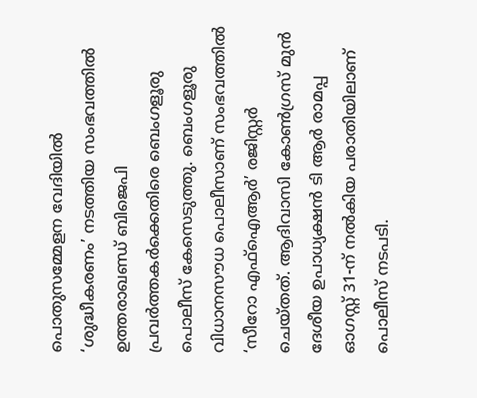പൊതുസമ്മേളന വേദിയില്‍ ‘ശുദ്ധീകരണം’ നടത്തിയ സംഭവത്തില്‍ ഉത്തരാഖണ്ഡ് ബിജെപി പ്രവര്‍ത്തകര്‍ക്കെതിരെ ബെംഗളൂരു പൊലീസ് കേസെടുത്തു. ബെംഗളൂരു വിധാനസൗധ പൊലീസാണ് സംഭവത്തില്‍ ‘സീറോ എഫ്‌ഐആര്‍’ രജിസ്റ്റര്‍ ചെയ്തത്. ആദിവാസി കോണ്‍ഗ്രസ് മുന്‍ ദേശീയ ഉപാധ്യക്ഷന്‍ ടി ആര്‍ രാമപ്പ ഓഗസ്റ്റ് 31-ന് നല്‍കിയ പരാതിയിലാണ് പൊലീസ് നടപടി.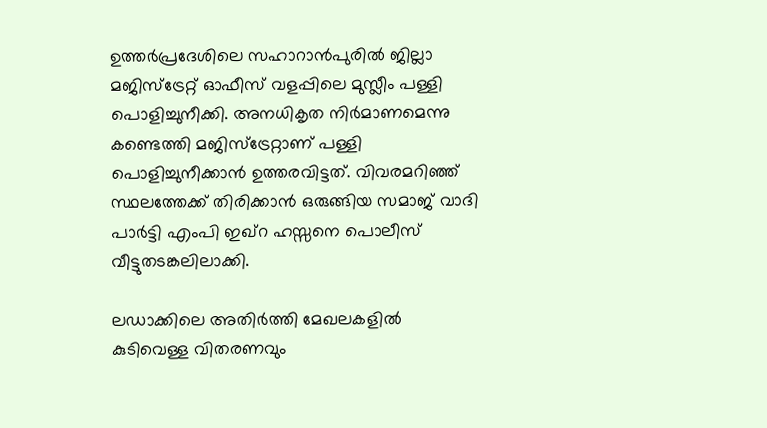ഉത്തര്‍പ്രദേശിലെ സഹാറാന്‍പുരില്‍ ജില്ലാ മജിസ്ട്രേറ്റ് ഓഫീസ് വളപ്പിലെ മുസ്ലീം പള്ളി പൊളിച്ചുനീക്കി. അനധികൃത നിര്‍മാണമെന്നു കണ്ടെത്തി മജിസ്ട്രേറ്റാണ് പള്ളി പൊളിച്ചുനീക്കാന്‍ ഉത്തരവിട്ടത്. വിവരമറിഞ്ഞ് സ്ഥലത്തേക്ക് തിരിക്കാന്‍ ഒരുങ്ങിയ സമാജ് വാദി പാര്‍ട്ടി എംപി ഇഖ്റ ഹസ്സനെ പൊലീസ് വീട്ടുതടങ്കലിലാക്കി.

ലഡാക്കിലെ അതിര്‍ത്തി മേഖലകളില്‍ കുടിവെള്ള വിതരണവും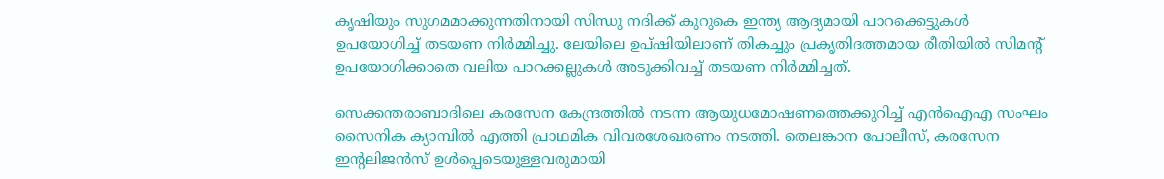കൃഷിയും സുഗമമാക്കുന്നതിനായി സിന്ധു നദിക്ക് കുറുകെ ഇന്ത്യ ആദ്യമായി പാറക്കെട്ടുകള്‍ ഉപയോഗിച്ച് തടയണ നിര്‍മ്മിച്ചു. ലേയിലെ ഉപ്ഷിയിലാണ് തികച്ചും പ്രകൃതിദത്തമായ രീതിയില്‍ സിമന്റ് ഉപയോഗിക്കാതെ വലിയ പാറക്കല്ലുകള്‍ അടുക്കിവച്ച് തടയണ നിര്‍മ്മിച്ചത്.

സെക്കന്തരാബാദിലെ കരസേന കേന്ദ്രത്തില്‍ നടന്ന ആയുധമോഷണത്തെക്കുറിച്ച് എന്‍ഐഎ സംഘം സൈനിക ക്യാമ്പില്‍ എത്തി പ്രാഥമിക വിവരശേഖരണം നടത്തി. തെലങ്കാന പോലീസ്, കരസേന ഇന്റലിജന്‍സ് ഉള്‍പ്പെടെയുള്ളവരുമായി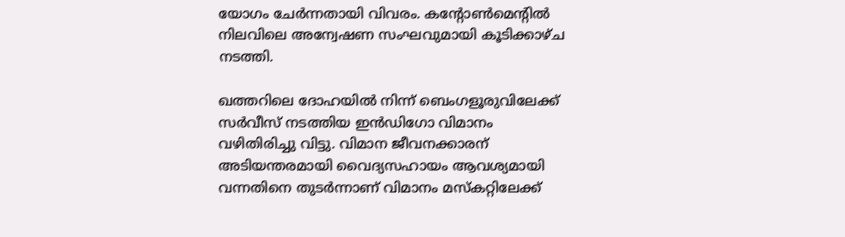യോഗം ചേര്‍ന്നതായി വിവരം. കന്റോണ്‍മെന്റില്‍ നിലവിലെ അന്വേഷണ സംഘവുമായി കൂടിക്കാഴ്ച നടത്തി.

ഖത്തറിലെ ദോഹയില്‍ നിന്ന് ബെംഗളൂരുവിലേക്ക് സര്‍വീസ് നടത്തിയ ഇന്‍ഡിഗോ വിമാനം വഴിതിരിച്ചു വിട്ടു. വിമാന ജീവനക്കാരന് അടിയന്തരമായി വൈദ്യസഹായം ആവശ്യമായി വന്നതിനെ തുടര്‍ന്നാണ് വിമാനം മസ്‌കറ്റിലേക്ക്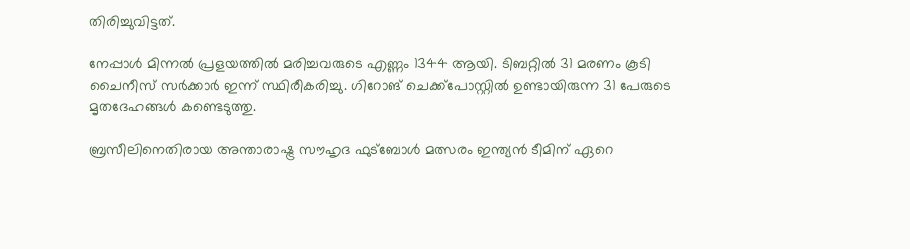തിരിച്ചുവിട്ടത്.

നേപ്പാള്‍ മിന്നല്‍ പ്രളയത്തില്‍ മരിച്ചവരുടെ എണ്ണം 1344 ആയി. ടിബറ്റില്‍ 31 മരണം കൂടി ചൈനീസ് സര്‍ക്കാര്‍ ഇന്ന് സ്ഥിരീകരിച്ചു. ഗിറോങ് ചെക്ക്പോസ്റ്റില്‍ ഉണ്ടായിരുന്ന 31 പേരുടെ മൃതദേഹങ്ങള്‍ കണ്ടെടുത്തു.

ബ്രസീലിനെതിരായ അന്താരാഷ്ട്ര സൗഹൃദ ഫുട്‌ബോള്‍ മത്സരം ഇന്ത്യന്‍ ടീമിന് ഏറെ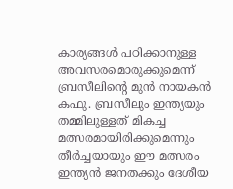കാര്യങ്ങള്‍ പഠിക്കാനുള്ള അവസരമൊരുക്കുമെന്ന് ബ്രസീലിന്റെ മുന്‍ നായകന്‍ കഫു. ബ്രസീലും ഇന്ത്യയും തമ്മിലുള്ളത് മികച്ച മത്സരമായിരിക്കുമെന്നും തീര്‍ച്ചയായും ഈ മത്സരം ഇന്ത്യന്‍ ജനതക്കും ദേശീയ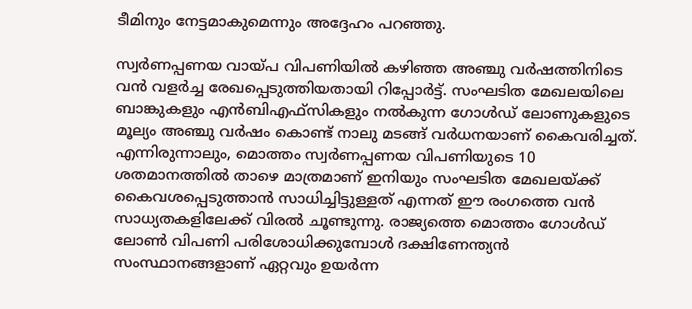ടീമിനും നേട്ടമാകുമെന്നും അദ്ദേഹം പറഞ്ഞു.

സ്വര്‍ണപ്പണയ വായ്പ വിപണിയില്‍ കഴിഞ്ഞ അഞ്ചു വര്‍ഷത്തിനിടെ വന്‍ വളര്‍ച്ച രേഖപ്പെടുത്തിയതായി റിപ്പോര്‍ട്ട്. സംഘടിത മേഖലയിലെ ബാങ്കുകളും എന്‍ബിഎഫ്‌സികളും നല്‍കുന്ന ഗോള്‍ഡ് ലോണുകളുടെ മൂല്യം അഞ്ചു വര്‍ഷം കൊണ്ട് നാലു മടങ്ങ് വര്‍ധനയാണ് കൈവരിച്ചത്. എന്നിരുന്നാലും, മൊത്തം സ്വര്‍ണപ്പണയ വിപണിയുടെ 10 ശതമാനത്തില്‍ താഴെ മാത്രമാണ് ഇനിയും സംഘടിത മേഖലയ്ക്ക് കൈവശപ്പെടുത്താന്‍ സാധിച്ചിട്ടുള്ളത് എന്നത് ഈ രംഗത്തെ വന്‍ സാധ്യതകളിലേക്ക് വിരല്‍ ചൂണ്ടുന്നു. രാജ്യത്തെ മൊത്തം ഗോള്‍ഡ് ലോണ്‍ വിപണി പരിശോധിക്കുമ്പോള്‍ ദക്ഷിണേന്ത്യന്‍ സംസ്ഥാനങ്ങളാണ് ഏറ്റവും ഉയര്‍ന്ന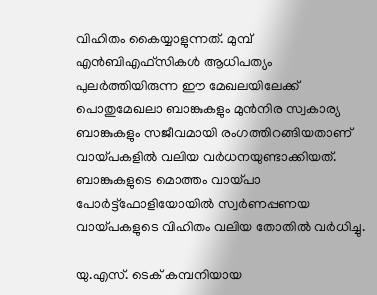വിഹിതം കൈയ്യാളുന്നത്. മുമ്പ് എന്‍ബിഎഫ്‌സികള്‍ ആധിപത്യം പുലര്‍ത്തിയിരുന്ന ഈ മേഖലയിലേക്ക് പൊതുമേഖലാ ബാങ്കുകളും മുന്‍നിര സ്വകാര്യ ബാങ്കുകളും സജീവമായി രംഗത്തിറങ്ങിയതാണ് വായ്പകളില്‍ വലിയ വര്‍ധനയുണ്ടാക്കിയത്. ബാങ്കുകളുടെ മൊത്തം വായ്പാ പോര്‍ട്ട്ഫോളിയോയില്‍ സ്വര്‍ണപ്പണയ വായ്പകളുടെ വിഹിതം വലിയ തോതില്‍ വര്‍ധിച്ചു.

യു.എസ്. ടെക് കമ്പനിയായ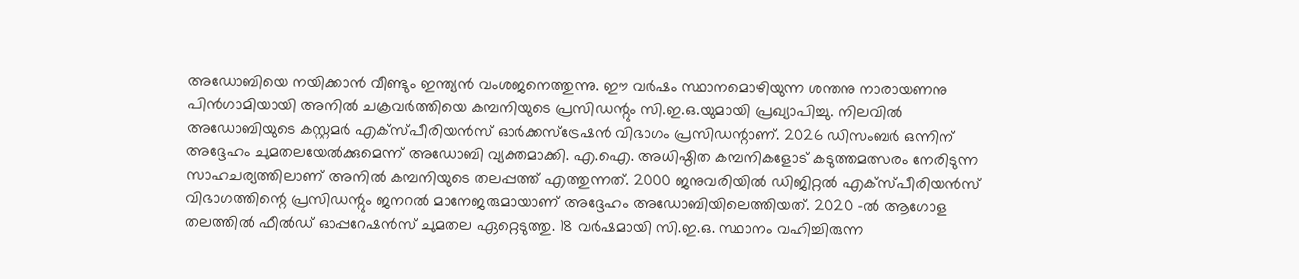അഡോബിയെ നയിക്കാന്‍ വീണ്ടും ഇന്ത്യന്‍ വംശജനെത്തുന്നു. ഈ വര്‍ഷം സ്ഥാനമൊഴിയുന്ന ശന്തനു നാരായണനു പിന്‍ഗാമിയായി അനില്‍ ചക്രവര്‍ത്തിയെ കമ്പനിയുടെ പ്രസിഡന്റും സി.ഇ.ഒ.യുമായി പ്രഖ്യാപിച്ചു. നിലവില്‍ അഡോബിയുടെ കസ്റ്റമര്‍ എക്സ്പീരിയന്‍സ് ഓര്‍ക്കസ്ട്രേഷന്‍ വിഭാഗം പ്രസിഡന്റാണ്. 2026 ഡിസംബര്‍ ഒന്നിന് അദ്ദേഹം ചുമതലയേല്‍ക്കുമെന്ന് അഡോബി വ്യക്തമാക്കി. എ.ഐ. അധിഷ്ഠിത കമ്പനികളോട് കടുത്തമത്സരം നേരിടുന്ന സാഹചര്യത്തിലാണ് അനില്‍ കമ്പനിയുടെ തലപ്പത്ത് എത്തുന്നത്. 2000 ജനുവരിയില്‍ ഡിജിറ്റല്‍ എക്സ്പീരിയന്‍സ് വിഭാഗത്തിന്റെ പ്രസിഡന്റും ജനറല്‍ മാനേജരുമായാണ് അദ്ദേഹം അഡോബിയിലെത്തിയത്. 2020 -ല്‍ ആഗോള തലത്തില്‍ ഫീല്‍ഡ് ഓപ്പറേഷന്‍സ് ചുമതല ഏറ്റെടുത്തു. 18 വര്‍ഷമായി സി.ഇ.ഒ. സ്ഥാനം വഹിച്ചിരുന്ന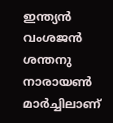ഇന്ത്യന്‍ വംശജന്‍ ശന്തനു നാരായണ്‍ മാര്‍ച്ചിലാണ്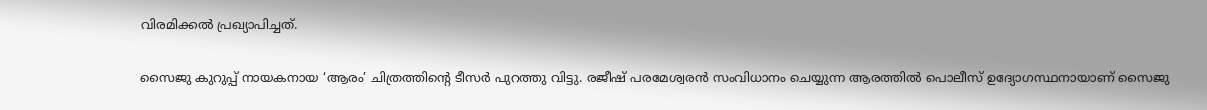വിരമിക്കല്‍ പ്രഖ്യാപിച്ചത്.

സൈജു കുറുപ്പ് നായകനായ ‘ആരം’ ചിത്രത്തിന്റെ ടീസര്‍ പുറത്തു വിട്ടു. രജീഷ് പരമേശ്വരന്‍ സംവിധാനം ചെയ്യുന്ന ആരത്തില്‍ പൊലീസ് ഉദ്യോഗസ്ഥനായാണ് സൈജു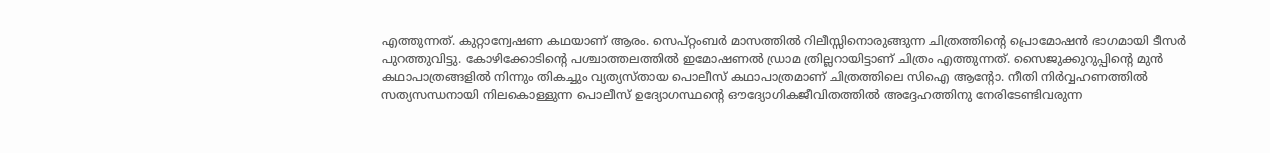എത്തുന്നത്. കുറ്റാന്വേഷണ കഥയാണ് ആരം. സെപ്റ്റംബര്‍ മാസത്തില്‍ റിലീസ്സിനൊരുങ്ങുന്ന ചിത്രത്തിന്റെ പ്രൊമോഷന്‍ ഭാഗമായി ടീസര്‍ പുറത്തുവിട്ടു. കോഴിക്കോടിന്റെ പശ്ചാത്തലത്തില്‍ ഇമോഷണല്‍ ഡ്രാമ ത്രില്ലറായിട്ടാണ് ചിത്രം എത്തുന്നത്. സൈജുക്കുറുപ്പിന്റെ മുന്‍ കഥാപാത്രങ്ങളില്‍ നിന്നും തികച്ചും വ്യത്യസ്തായ പൊലീസ് കഥാപാത്രമാണ് ചിത്രത്തിലെ സിഐ ആന്റോ. നീതി നിര്‍വ്വഹണത്തില്‍ സത്യസന്ധനായി നിലകൊള്ളുന്ന പൊലീസ് ഉദ്യോഗസ്ഥന്റെ ഔദ്യോഗികജീവിതത്തില്‍ അദ്ദേഹത്തിനു നേരിടേണ്ടിവരുന്ന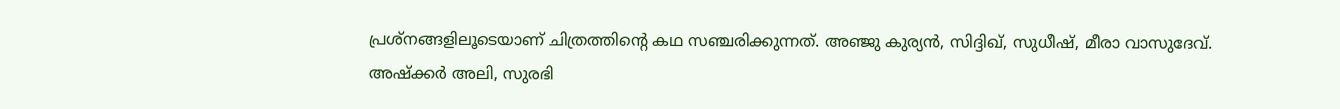പ്രശ്നങ്ങളിലൂടെയാണ് ചിത്രത്തിന്റെ കഥ സഞ്ചരിക്കുന്നത്. അഞ്ജു കുര്യന്‍, സിദ്ദിഖ്, സുധീഷ്, മീരാ വാസുദേവ്. അഷ്‌ക്കര്‍ അലി, സുരഭി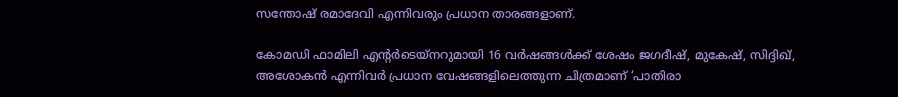സന്തോഷ് രമാദേവി എന്നിവരും പ്രധാന താരങ്ങളാണ്.

കോമഡി ഫാമിലി എന്റര്‍ടെയ്‌നറുമായി 16 വര്‍ഷങ്ങള്‍ക്ക് ശേഷം ജഗദീഷ്, മുകേഷ്, സിദ്ദിഖ്, അശോകന്‍ എന്നിവര്‍ പ്രധാന വേഷങ്ങളിലെത്തുന്ന ചിത്രമാണ് ‘പാതിരാ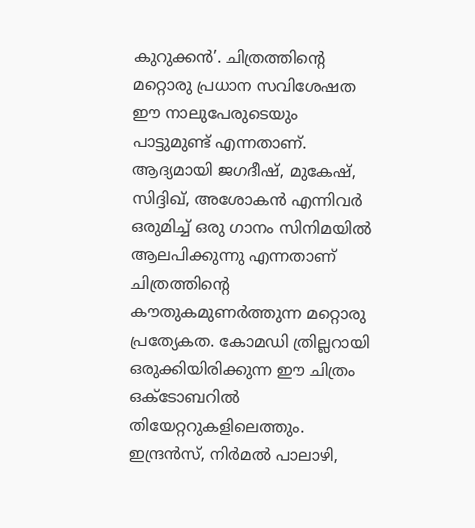കുറുക്കന്‍’. ചിത്രത്തിന്റെ മറ്റൊരു പ്രധാന സവിശേഷത ഈ നാലുപേരുടെയും പാട്ടുമുണ്ട് എന്നതാണ്. ആദ്യമായി ജഗദീഷ്, മുകേഷ്, സിദ്ദിഖ്, അശോകന്‍ എന്നിവര്‍ ഒരുമിച്ച് ഒരു ഗാനം സിനിമയില്‍ ആലപിക്കുന്നു എന്നതാണ് ചിത്രത്തിന്റെ കൗതുകമുണര്‍ത്തുന്ന മറ്റൊരു പ്രത്യേകത. കോമഡി ത്രില്ലറായി ഒരുക്കിയിരിക്കുന്ന ഈ ചിത്രം ഒക്ടോബറില്‍ തിയേറ്ററുകളിലെത്തും. ഇന്ദ്രന്‍സ്, നിര്‍മല്‍ പാലാഴി,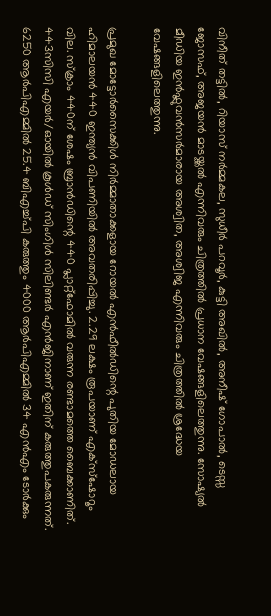വിനീത് തട്ടില്‍, റിയാസ് നര്‍മ്മകല, സുധീര്‍ പറവൂര്‍, കുട്ടി അഖില്‍, അനീഷ് ഗോപാല്‍, ടെസ്സ ജോസഫ്, അജയന്‍ മാടയ്ക്കല്‍ എന്നിവരും ചിത്രത്തില്‍ പ്രധാന വേഷങ്ങളിലെത്തുന്നു. സോഷ്യല്‍ മീഡിയ ഇന്‍ഫ്ലുവന്‍സര്‍മാരായ അശ്വിത, അശ്വിജ എന്നിവരും ചിത്രത്തില്‍ ശ്രദ്ധേയ വേഷങ്ങളിലെത്തുന്നു.

പ്രമുഖ മോട്ടോര്‍സൈക്കിള്‍ നിര്‍മ്മാതാക്കളായ റോയല്‍ എന്‍ഫീല്‍ഡിന്റെ പുതിയ മോഡലായ ഹിമാലയന്‍ 440 ഇന്ത്യന്‍ വിപണിയില്‍ അവതരിപ്പിച്ചു. 2.29 ലക്ഷം രൂപയാണ് എക്‌സ്‌ഷോറൂം വില. സ്‌ക്രാം 440ന് ശേഷം ബ്രാന്‍ഡിന്റെ 440 പ്ലാറ്റ്‌ഫോമില്‍ വരുന്ന രണ്ടാമത്തെ ബൈക്കാണിത്. 443സിസി എയര്‍/ഓയില്‍ കൂള്‍ഡ് സിംഗിള്‍ സിലിണ്ടര്‍ എന്‍ജിനാണ് ഇതിന് കരുത്തുപകരുന്നത്. 6250 ആര്‍പിഎമ്മില്‍ 25.4 ബിഎച്ച്പി കരുത്തും 4000 ആര്‍പിഎമ്മില്‍ 34 എന്‍എം ടോര്‍ക്കും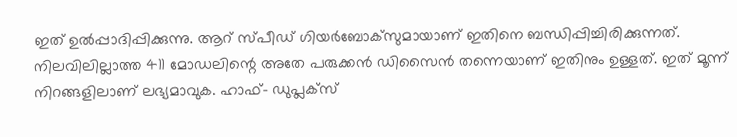ഇത് ഉല്‍പ്പാദിപ്പിക്കുന്നു. ആറ് സ്പീഡ് ഗിയര്‍ബോക്‌സുമായാണ് ഇതിനെ ബന്ധിപ്പിച്ചിരിക്കുന്നത്. നിലവിലില്ലാത്ത 411 മോഡലിന്റെ അതേ പരുക്കന്‍ ഡിസൈന്‍ തന്നെയാണ് ഇതിനും ഉള്ളത്. ഇത് മൂന്ന് നിറങ്ങളിലാണ് ലഭ്യമാവുക. ഹാഫ്- ഡുപ്ലക്‌സ്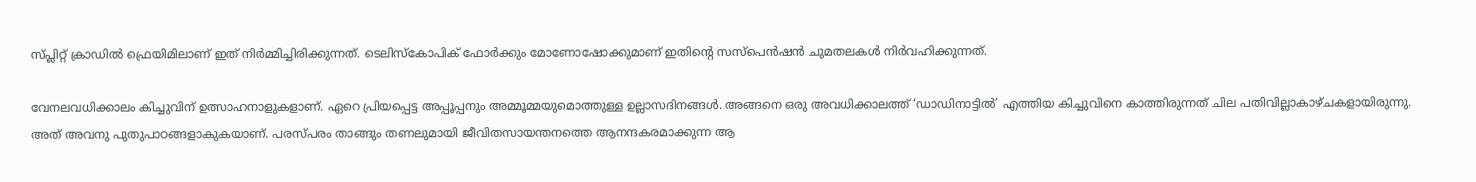സ്പ്ലിറ്റ് ക്രാഡില്‍ ഫ്രെയിമിലാണ് ഇത് നിര്‍മ്മിച്ചിരിക്കുന്നത്. ടെലിസ്‌കോപിക് ഫോര്‍ക്കും മോണോഷോക്കുമാണ് ഇതിന്റെ സസ്‌പെന്‍ഷന്‍ ചുമതലകള്‍ നിര്‍വഹിക്കുന്നത്.

വേനലവധിക്കാലം കിച്ചുവിന് ഉത്സാഹനാളുകളാണ്. ഏറെ പ്രിയപ്പെട്ട അപ്പൂപ്പനും അമ്മൂമ്മയുമൊത്തുള്ള ഉല്ലാസദിനങ്ങള്‍. അങ്ങനെ ഒരു അവധിക്കാലത്ത് ‘ഡാഡിനാട്ടില്‍’ എത്തിയ കിച്ചുവിനെ കാത്തിരുന്നത് ചില പതിവില്ലാകാഴ്ചകളായിരുന്നു. അത് അവനു പുതുപാഠങ്ങളാകുകയാണ്. പരസ്പരം താങ്ങും തണലുമായി ജീവിതസായന്തനത്തെ ആനന്ദകരമാക്കുന്ന ആ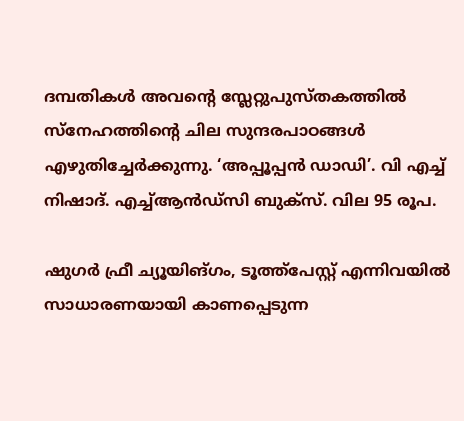ദമ്പതികള്‍ അവന്റെ സ്ലേറ്റുപുസ്തകത്തില്‍ സ്നേഹത്തിന്റെ ചില സുന്ദരപാഠങ്ങള്‍ എഴുതിച്ചേര്‍ക്കുന്നു. ‘അപ്പൂപ്പന്‍ ഡാഡി’. വി എച്ച് നിഷാദ്. എച്ച്ആന്‍ഡ്സി ബുക്സ്. വില 95 രൂപ.

ഷുഗര്‍ ഫ്രീ ച്യൂയിങ്ഗം, ടൂത്ത്പേസ്റ്റ് എന്നിവയില്‍ സാധാരണയായി കാണപ്പെടുന്ന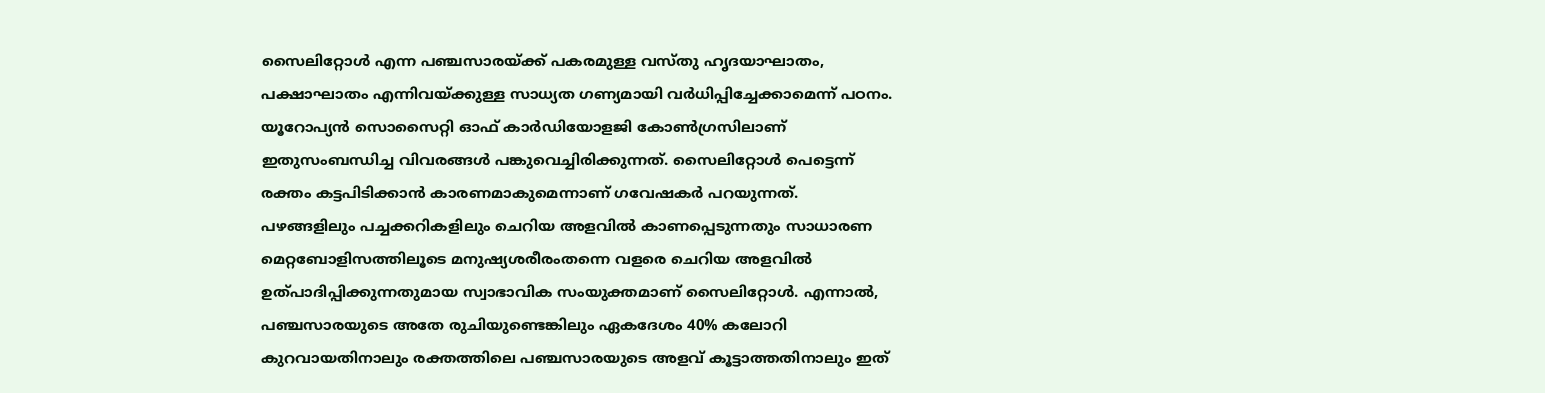സൈലിറ്റോള്‍ എന്ന പഞ്ചസാരയ്ക്ക് പകരമുള്ള വസ്തു ഹൃദയാഘാതം, പക്ഷാഘാതം എന്നിവയ്ക്കുള്ള സാധ്യത ഗണ്യമായി വര്‍ധിപ്പിച്ചേക്കാമെന്ന് പഠനം. യൂറോപ്യന്‍ സൊസൈറ്റി ഓഫ് കാര്‍ഡിയോളജി കോണ്‍ഗ്രസിലാണ് ഇതുസംബന്ധിച്ച വിവരങ്ങള്‍ പങ്കുവെച്ചിരിക്കുന്നത്. സൈലിറ്റോള്‍ പെട്ടെന്ന് രക്തം കട്ടപിടിക്കാന്‍ കാരണമാകുമെന്നാണ് ഗവേഷകര്‍ പറയുന്നത്. പഴങ്ങളിലും പച്ചക്കറികളിലും ചെറിയ അളവില്‍ കാണപ്പെടുന്നതും സാധാരണ മെറ്റബോളിസത്തിലൂടെ മനുഷ്യശരീരംതന്നെ വളരെ ചെറിയ അളവില്‍ ഉത്പാദിപ്പിക്കുന്നതുമായ സ്വാഭാവിക സംയുക്തമാണ് സൈലിറ്റോള്‍. എന്നാല്‍, പഞ്ചസാരയുടെ അതേ രുചിയുണ്ടെങ്കിലും ഏകദേശം 40% കലോറി കുറവായതിനാലും രക്തത്തിലെ പഞ്ചസാരയുടെ അളവ് കൂട്ടാത്തതിനാലും ഇത്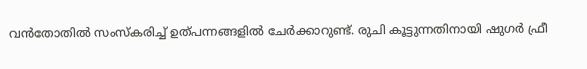വന്‍തോതില്‍ സംസ്‌കരിച്ച് ഉത്പന്നങ്ങളില്‍ ചേര്‍ക്കാറുണ്ട്. രുചി കൂട്ടുന്നതിനായി ഷുഗര്‍ ഫ്രീ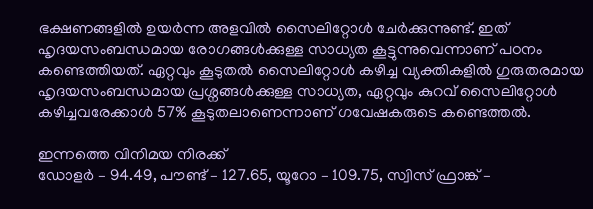ഭക്ഷണങ്ങളില്‍ ഉയര്‍ന്ന അളവില്‍ സൈലിറ്റോള്‍ ചേര്‍ക്കുന്നുണ്ട്. ഇത് ഹൃദയസംബന്ധമായ രോഗങ്ങള്‍ക്കുള്ള സാധ്യത കൂട്ടുന്നുവെന്നാണ് പഠനം കണ്ടെത്തിയത്. ഏറ്റവും കൂടുതല്‍ സൈലിറ്റോള്‍ കഴിച്ച വ്യക്തികളില്‍ ഗുരുതരമായ ഹൃദയസംബന്ധമായ പ്രശ്നങ്ങള്‍ക്കുള്ള സാധ്യത, ഏറ്റവും കുറവ് സൈലിറ്റോള്‍ കഴിച്ചവരേക്കാള്‍ 57% കൂടുതലാണെന്നാണ് ഗവേഷകരുടെ കണ്ടെത്തല്‍.

ഇന്നത്തെ വിനിമയ നിരക്ക്
ഡോളര്‍ – 94.49, പൗണ്ട് – 127.65, യൂറോ – 109.75, സ്വിസ് ഫ്രാങ്ക് –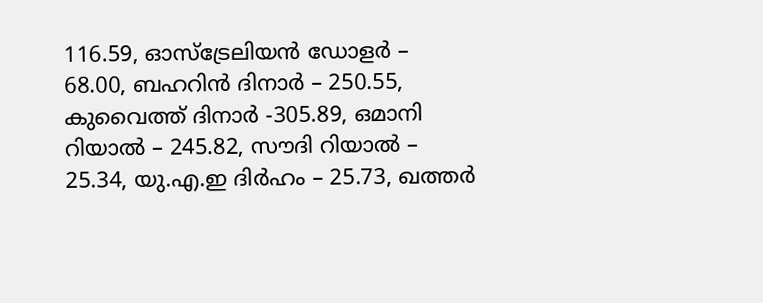116.59, ഓസ്‌ട്രേലിയന്‍ ഡോളര്‍ – 68.00, ബഹറിന്‍ ദിനാര്‍ – 250.55, കുവൈത്ത് ദിനാര്‍ -305.89, ഒമാനി റിയാല്‍ – 245.82, സൗദി റിയാല്‍ – 25.34, യു.എ.ഇ ദിര്‍ഹം – 25.73, ഖത്തര്‍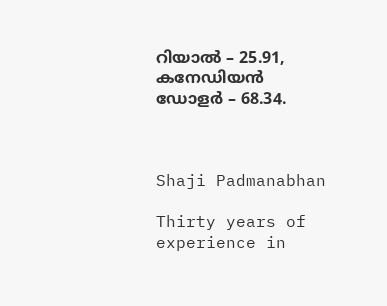റിയാല്‍ – 25.91, കനേഡിയന്‍ ഡോളര്‍ – 68.34.



Shaji Padmanabhan

Thirty years of experience in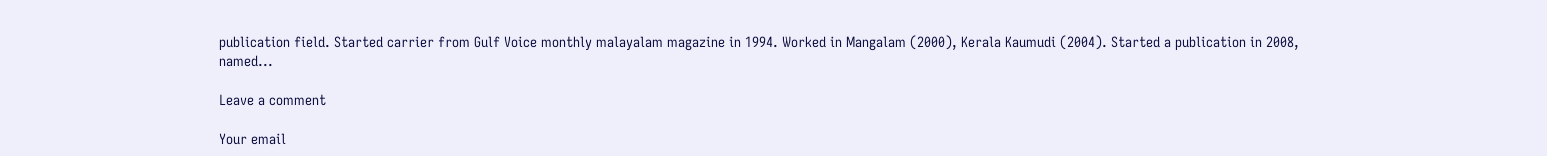publication field. Started carrier from Gulf Voice monthly malayalam magazine in 1994. Worked in Mangalam (2000), Kerala Kaumudi (2004). Started a publication in 2008, named...

Leave a comment

Your email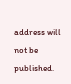address will not be published.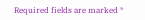Required fields are marked *